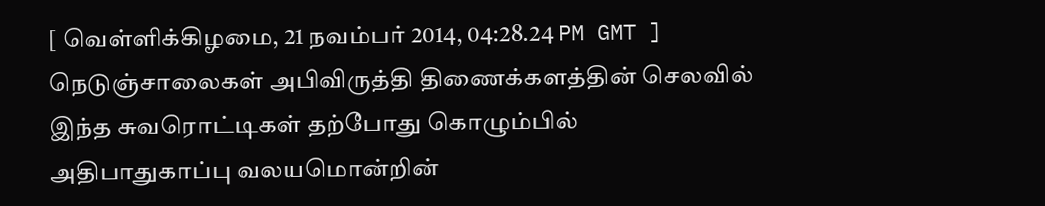[ வெள்ளிக்கிழமை, 21 நவம்பர் 2014, 04:28.24 PM GMT ]
நெடுஞ்சாலைகள் அபிவிருத்தி திணைக்களத்தின் செலவில் இந்த சுவரொட்டிகள் தற்போது கொழும்பில் அதிபாதுகாப்பு வலயமொன்றின்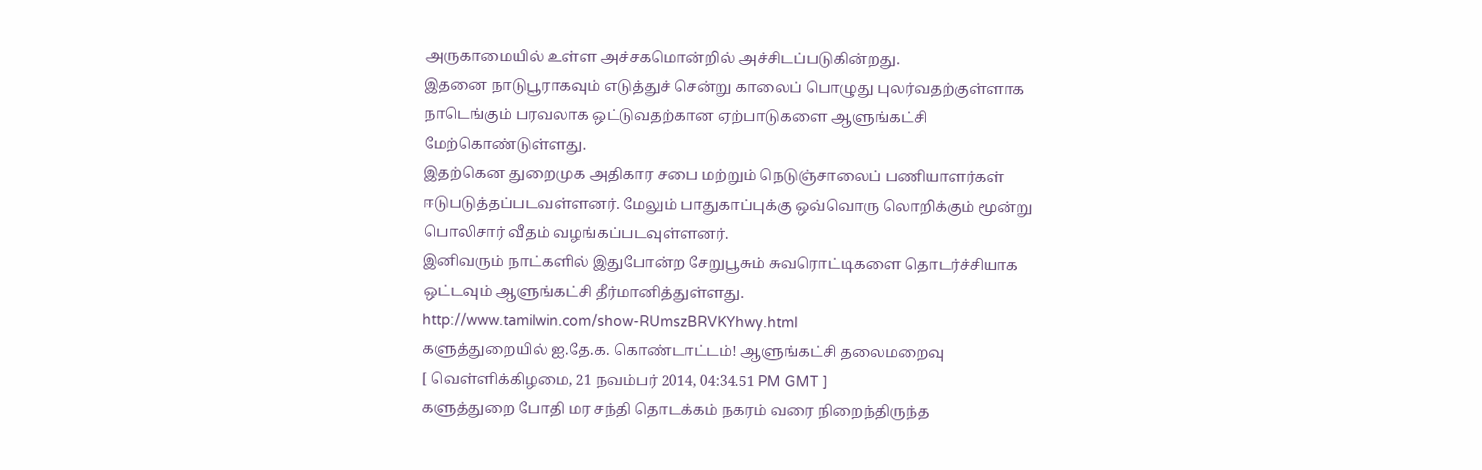அருகாமையில் உள்ள அச்சகமொன்றில் அச்சிடப்படுகின்றது.
இதனை நாடுபூராகவும் எடுத்துச் சென்று காலைப் பொழுது புலர்வதற்குள்ளாக நாடெங்கும் பரவலாக ஒட்டுவதற்கான ஏற்பாடுகளை ஆளுங்கட்சி மேற்கொண்டுள்ளது.
இதற்கென துறைமுக அதிகார சபை மற்றும் நெடுஞ்சாலைப் பணியாளர்கள் ஈடுபடுத்தப்படவள்ளனர். மேலும் பாதுகாப்புக்கு ஒவ்வொரு லொறிக்கும் மூன்று பொலிசார் வீதம் வழங்கப்படவுள்ளனர்.
இனிவரும் நாட்களில் இதுபோன்ற சேறுபூசும் சுவரொட்டிகளை தொடர்ச்சியாக ஒட்டவும் ஆளுங்கட்சி தீர்மானித்துள்ளது.
http://www.tamilwin.com/show-RUmszBRVKYhwy.html
களுத்துறையில் ஐ.தே.க. கொண்டாட்டம்! ஆளுங்கட்சி தலைமறைவு
[ வெள்ளிக்கிழமை, 21 நவம்பர் 2014, 04:34.51 PM GMT ]
களுத்துறை போதி மர சந்தி தொடக்கம் நகரம் வரை நிறைந்திருந்த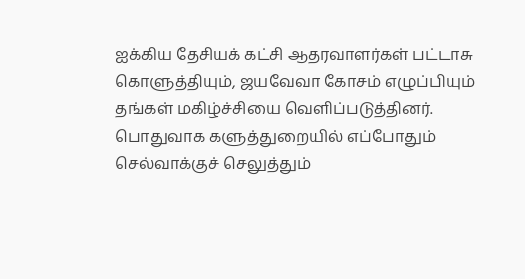ஐக்கிய தேசியக் கட்சி ஆதரவாளர்கள் பட்டாசு கொளுத்தியும், ஜயவேவா கோசம் எழுப்பியும் தங்கள் மகிழ்ச்சியை வெளிப்படுத்தினர்.
பொதுவாக களுத்துறையில் எப்போதும் செல்வாக்குச் செலுத்தும்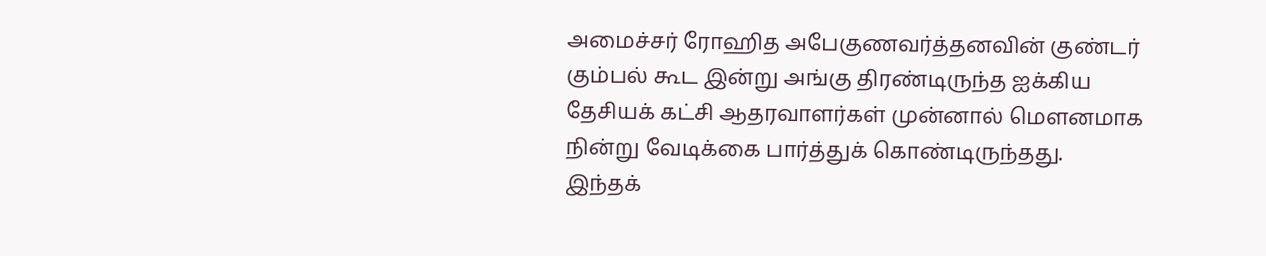அமைச்சர் ரோஹித அபேகுணவர்த்தனவின் குண்டர் கும்பல் கூட இன்று அங்கு திரண்டிருந்த ஐக்கிய தேசியக் கட்சி ஆதரவாளர்கள் முன்னால் மௌனமாக நின்று வேடிக்கை பார்த்துக் கொண்டிருந்தது.
இந்தக்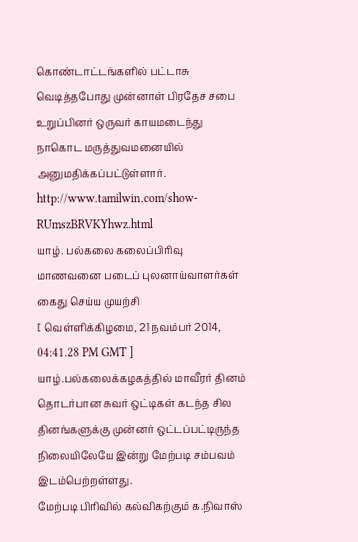கொண்டாட்டங்களில் பட்டாசு வெடித்தபோது முன்னாள் பிரதேச சபை உறுப்பினர் ஒருவர் காயமடைந்து நாகொட மருத்துவமனையில் அனுமதிக்கப்பட்டுள்ளார்.
http://www.tamilwin.com/show-RUmszBRVKYhwz.html
யாழ். பல்கலை கலைப்பிரிவு மாணவனை படைப் புலனாய்வாளர்கள் கைது செய்ய முயற்சி
[ வெள்ளிக்கிழமை, 21 நவம்பர் 2014, 04:41.28 PM GMT ]
யாழ்.பல்கலைக்கழகத்தில் மாவீரர் தினம் தொடர்பான சுவர் ஒட்டிகள் கடந்த சில தினங்களுக்கு முன்னர் ஒட்டப்பட்டிருந்த நிலையிலேயே இன்று மேற்படி சம்பவம் இடம்பெற்றள்ளது.
மேற்படி பிரிவில் கல்விகற்கும் க.நிவாஸ்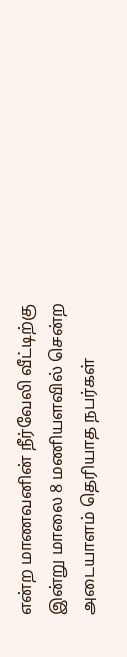என்ற மாணவனின் நீர்வேலி வீட்டிற்கு இன்று மாலை 8 மணியளவில் சென்ற அடையாளம் தெரியாத நபர்கள்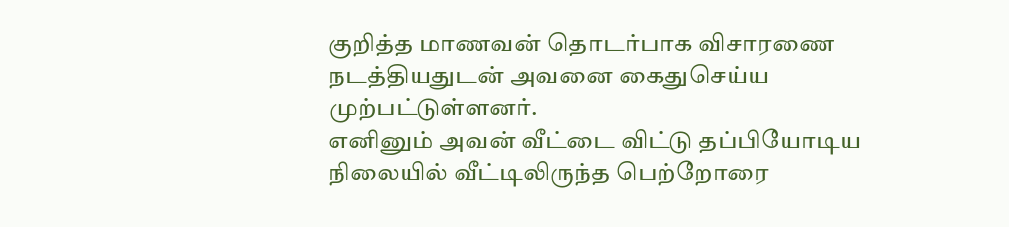குறித்த மாணவன் தொடர்பாக விசாரணை நடத்தியதுடன் அவனை கைதுசெய்ய முற்பட்டுள்ளனர்.
எனினும் அவன் வீட்டை விட்டு தப்பியோடிய நிலையில் வீட்டிலிருந்த பெற்றோரை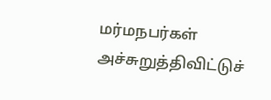மர்மநபர்கள் அச்சுறுத்திவிட்டுச்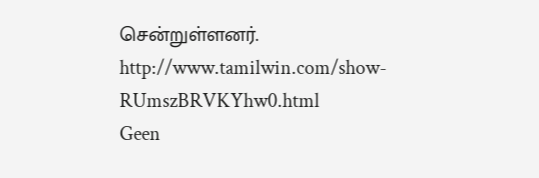சென்றுள்ளனர்.
http://www.tamilwin.com/show-RUmszBRVKYhw0.html
Geen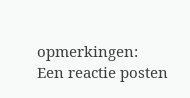opmerkingen:
Een reactie posten